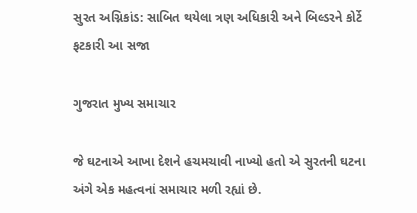સુરત અગ્નિકાંડ: સાબિત થયેલા ત્રણ અધિકારી અને બિલ્ડરને કોર્ટે ફટકારી આ સજા

ગુજરાત મુખ્ય સમાચાર

જે ઘટનાએ આખા દેશને હચમચાવી નાખ્યો હતો એ સુરતની ઘટના અંગે એક મહત્વનાં સમાચાર મળી રહ્યાં છે.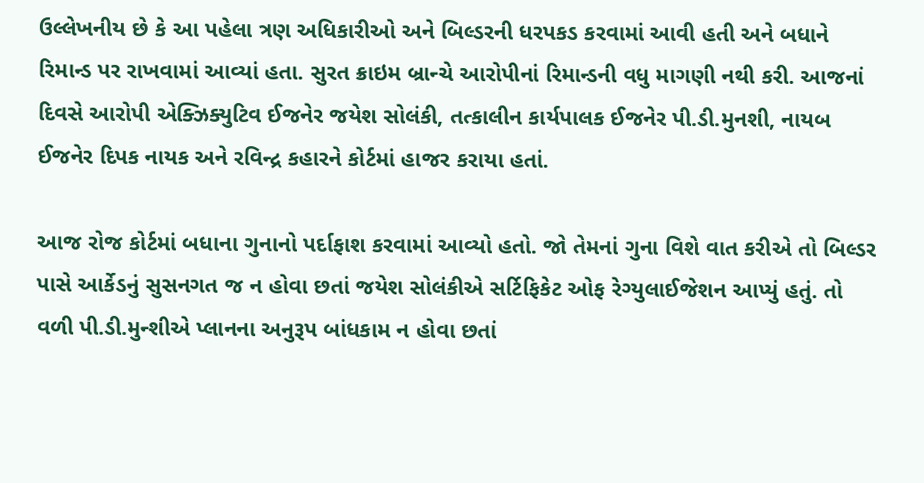ઉલ્લેખનીય છે કે આ પહેલા ત્રણ અધિકારીઓ અને બિલ્ડરની ધરપકડ કરવામાં આવી હતી અને બધાને રિમાન્ડ પર રાખવામાં આવ્યાં હતા. સુરત ક્રાઇમ બ્રાન્ચે આરોપીનાં રિમાન્ડની વધુ માગણી નથી કરી. આજનાં દિવસે આરોપી એક્ઝિક્યુટિવ ઈજનેર જયેશ સોલંકી, તત્કાલીન કાર્યપાલક ઈજનેર પી.ડી.મુનશી, નાયબ ઈજનેર દિપક નાયક અને રવિન્દ્ર કહારને કોર્ટમાં હાજર કરાયા હતાં.

આજ રોજ કોર્ટમાં બધાના ગુનાનો પર્દાફાશ કરવામાં આવ્યો હતો. જો તેમનાં ગુના વિશે વાત કરીએ તો બિલ્ડર પાસે આર્કેડનું સુસનગત જ ન હોવા છતાં જયેશ સોલંકીએ સર્ટિફિકેટ ઓફ રેગ્યુલાઈજેશન આપ્યું હતું. તો વળી પી.ડી.મુન્શીએ પ્લાનના અનુરૂપ બાંધકામ ન હોવા છતાં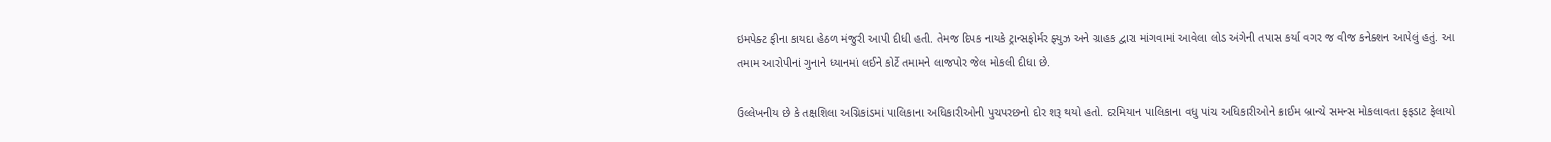ઇમપેક્ટ ફીના કાયદા હેઠળ મંજુરી આપી દીધી હતી. તેમજ દિપક નાયકે ટ્રાન્સફોર્મર ફ્યુઝ અને ગ્રાહક દ્વારા માંગવામાં આવેલા લોડ અંગેની તપાસ કર્યા વગર જ વીજ કનેક્શન આપેલું હતું. આ તમામ આરોપીનાં ગુનાને ધ્યાનમાં લઈને કોર્ટે તમામને લાજપોર જેલ મોકલી દીધા છે.

ઉલ્લેખનીય છે કે તક્ષશિલા અગ્નિકાંડમાં પાલિકાના અધિકારીઓની પુચપરછનો દોર શરૂ થયો હતો. દરમિયાન પાલિકાના વધુ પાંચ અધિકારીઓને ક્રાઈમ બ્રાન્ચે સમન્સ મોકલાવતા ફફડાટ ફેલાયો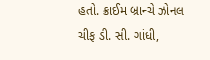હતો. ક્રાઈમ બ્રાન્ચે ઝોનલ ચીફ ડી. સી. ગાંધી,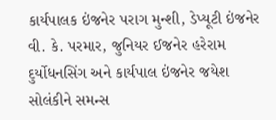કાર્યપાલક ઇંજનેર પરાગ મુન્શી, ડેપ્યૂટી ઇંજનેર વી. કે. પરમાર, જુનિયર ઈજનેર હરેરામ દુર્યોધનસિંગ અને કાર્યપાલ ઇંજનેર જયેશ સોલંકીને સમન્સ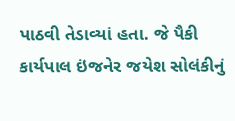પાઠવી તેડાવ્યાં હતા. જે પૈકી કાર્યપાલ ઇંજનેર જયેશ સોલંકીનું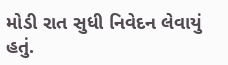મોડી રાત સુધી નિવેદન લેવાયું હતું.